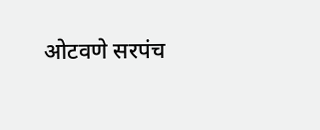ओटवणे सरपंच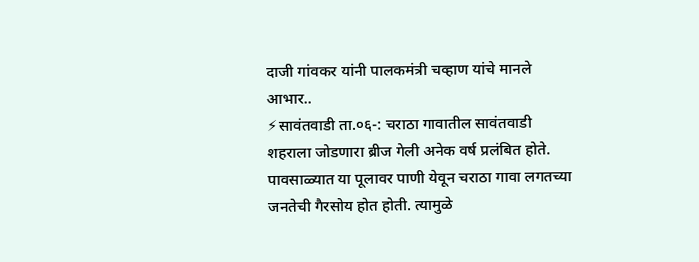दाजी गांवकर यांनी पालकमंत्री चव्हाण यांचे मानले आभार..
⚡सावंतवाडी ता.०६-: चराठा गावातील सावंतवाडी शहराला जोडणारा ब्रीज गेली अनेक वर्ष प्रलंबित होते. पावसाळ्यात या पूलावर पाणी येवून चराठा गावा लगतच्या जनतेची गैरसोय होत होती. त्यामुळे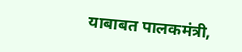याबाबत पालकमंत्री,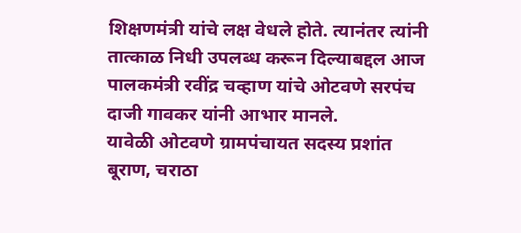शिक्षणमंत्री यांचे लक्ष वेधले होते. त्यानंतर त्यांनी तात्काळ निधी उपलब्ध करून दिल्याबद्दल आज पालकमंत्री रवींद्र चव्हाण यांचे ओटवणे सरपंच दाजी गावकर यांनी आभार मानले.
यावेळी ओटवणे ग्रामपंचायत सदस्य प्रशांत बूराण, चराठा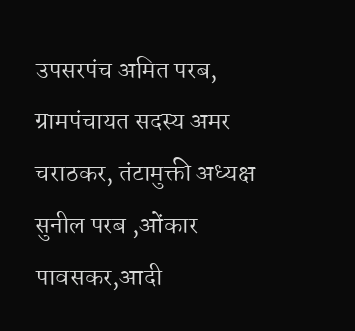उपसरपंच अमित परब, ग्रामपंचायत सदस्य अमर चराठकर, तंटामुक्ती अध्यक्ष सुनील परब ,ओंकार पावसकर,आदी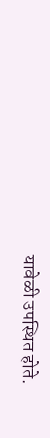यावेळी उपस्थित होते.